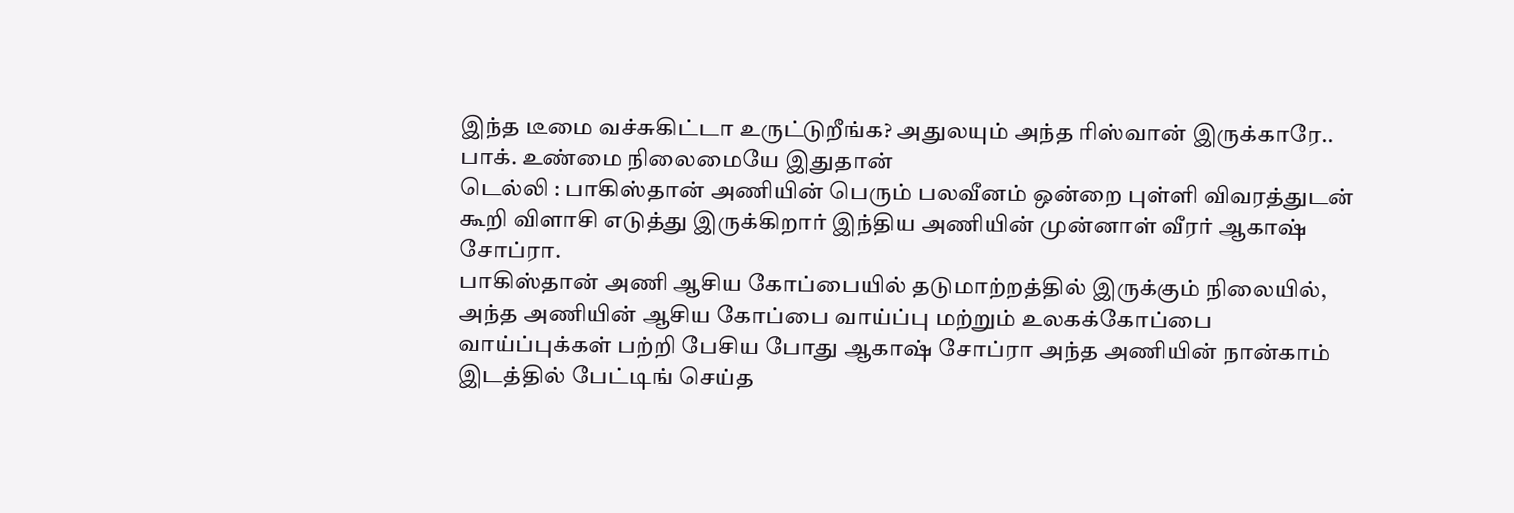இந்த டீமை வச்சுகிட்டா உருட்டுறீங்க? அதுலயும் அந்த ரிஸ்வான் இருக்காரே.. பாக். உண்மை நிலைமையே இதுதான்
டெல்லி : பாகிஸ்தான் அணியின் பெரும் பலவீனம் ஒன்றை புள்ளி விவரத்துடன் கூறி விளாசி எடுத்து இருக்கிறார் இந்திய அணியின் முன்னாள் வீரர் ஆகாஷ் சோப்ரா.
பாகிஸ்தான் அணி ஆசிய கோப்பையில் தடுமாற்றத்தில் இருக்கும் நிலையில், அந்த அணியின் ஆசிய கோப்பை வாய்ப்பு மற்றும் உலகக்கோப்பை வாய்ப்புக்கள் பற்றி பேசிய போது ஆகாஷ் சோப்ரா அந்த அணியின் நான்காம் இடத்தில் பேட்டிங் செய்த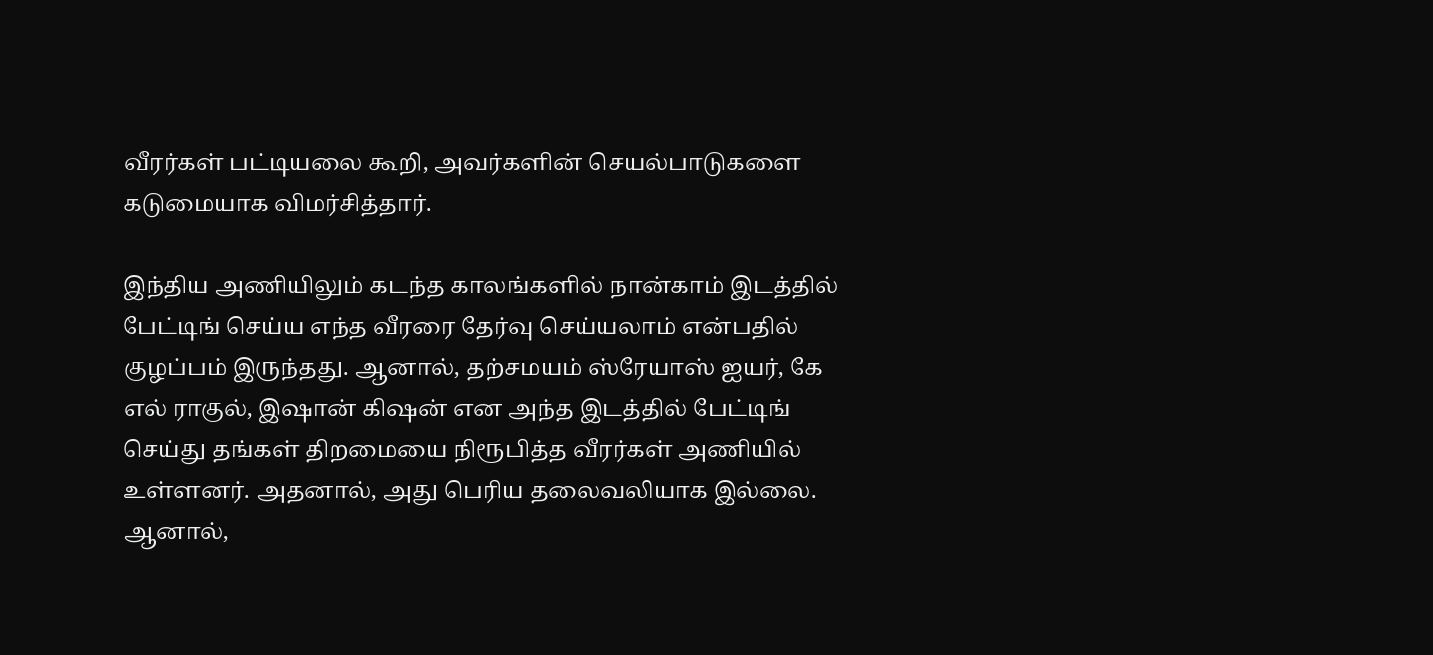வீரர்கள் பட்டியலை கூறி, அவர்களின் செயல்பாடுகளை கடுமையாக விமர்சித்தார்.

இந்திய அணியிலும் கடந்த காலங்களில் நான்காம் இடத்தில் பேட்டிங் செய்ய எந்த வீரரை தேர்வு செய்யலாம் என்பதில் குழப்பம் இருந்தது. ஆனால், தற்சமயம் ஸ்ரேயாஸ் ஐயர், கே எல் ராகுல், இஷான் கிஷன் என அந்த இடத்தில் பேட்டிங் செய்து தங்கள் திறமையை நிரூபித்த வீரர்கள் அணியில் உள்ளனர். அதனால், அது பெரிய தலைவலியாக இல்லை.
ஆனால்,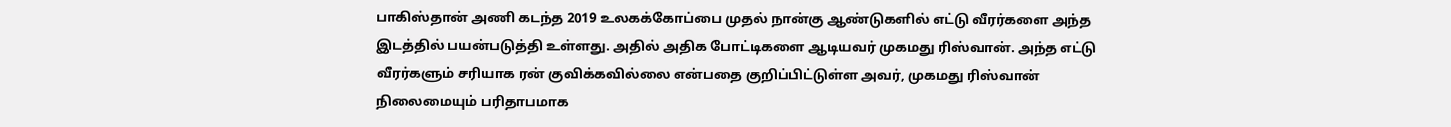பாகிஸ்தான் அணி கடந்த 2019 உலகக்கோப்பை முதல் நான்கு ஆண்டுகளில் எட்டு வீரர்களை அந்த இடத்தில் பயன்படுத்தி உள்ளது. அதில் அதிக போட்டிகளை ஆடியவர் முகமது ரிஸ்வான். அந்த எட்டு வீரர்களும் சரியாக ரன் குவிக்கவில்லை என்பதை குறிப்பிட்டுள்ள அவர், முகமது ரிஸ்வான் நிலைமையும் பரிதாபமாக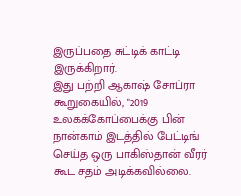இருப்பதை சுட்டிக் காட்டி இருக்கிறார்.
இது பற்றி ஆகாஷ் சோப்ரா கூறுகையில், "2019 உலகக்கோப்பைக்கு பின் நான்காம் இடத்தில் பேட்டிங் செய்த ஒரு பாகிஸ்தான் வீரர் கூட சதம் அடிக்கவில்லை.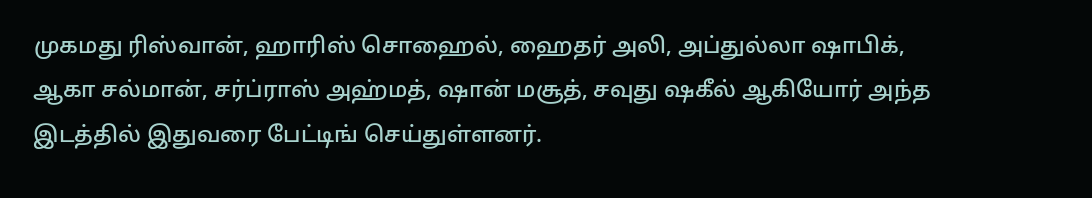முகமது ரிஸ்வான், ஹாரிஸ் சொஹைல், ஹைதர் அலி, அப்துல்லா ஷாபிக், ஆகா சல்மான், சர்ப்ராஸ் அஹ்மத், ஷான் மசூத், சவுது ஷகீல் ஆகியோர் அந்த இடத்தில் இதுவரை பேட்டிங் செய்துள்ளனர்.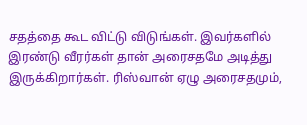சதத்தை கூட விட்டு விடுங்கள். இவர்களில் இரண்டு வீரர்கள் தான் அரைசதமே அடித்து இருக்கிறார்கள். ரிஸ்வான் ஏழு அரைசதமும்,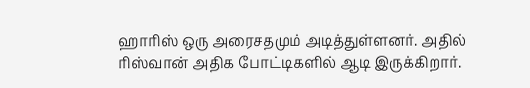ஹாரிஸ் ஒரு அரைசதமும் அடித்துள்ளனர். அதில் ரிஸ்வான் அதிக போட்டிகளில் ஆடி இருக்கிறார்.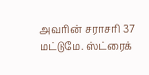அவரின் சராசரி 37 மட்டுமே. ஸ்ட்ரைக்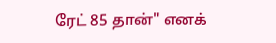ரேட் 85 தான்" எனக்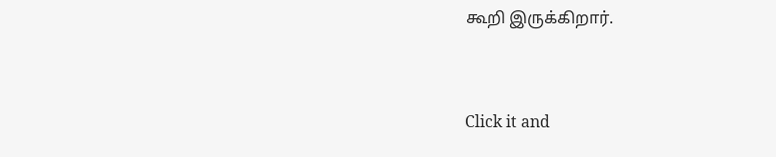கூறி இருக்கிறார்.


Click it and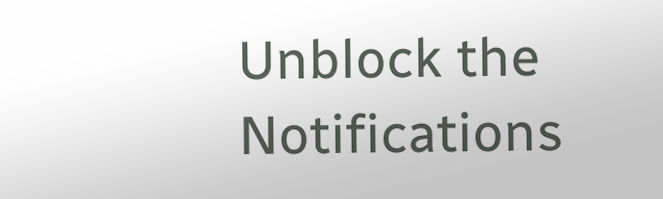Unblock the Notifications